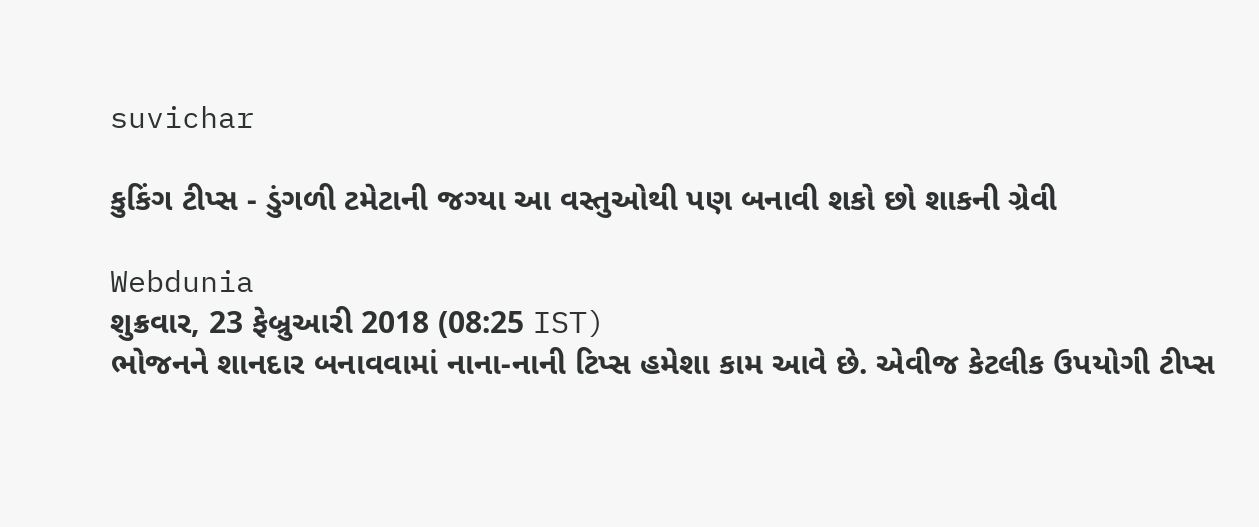suvichar

કુકિંગ ટીપ્સ - ડુંગળી ટમેટાની જગ્યા આ વસ્તુઓથી પણ બનાવી શકો છો શાકની ગ્રેવી

Webdunia
શુક્રવાર, 23 ફેબ્રુઆરી 2018 (08:25 IST)
ભોજનને શાનદાર બનાવવામાં નાના-નાની ટિપ્સ હમેશા કામ આવે છે. એવીજ કેટલીક ઉપયોગી ટીપ્સ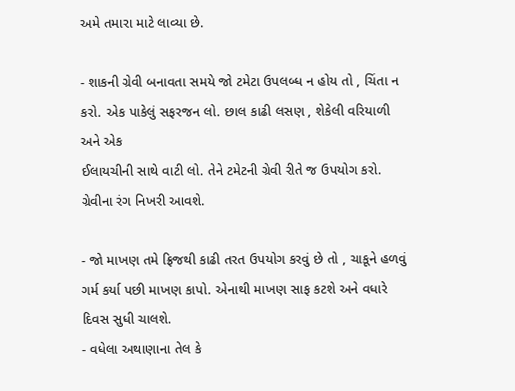અમે તમારા માટે લાવ્યા છે.

- શાકની ગ્રેવી બનાવતા સમયે જો ટમેટા ઉપલબ્ધ ન હોય તો , ચિંતા ન કરો. એક પાકેલું સફરજન લો. છાલ કાઢી લસણ , શેકેલી વરિયાળી અને એક
ઈલાયચીની સાથે વાટી લો. તેને ટમેટની ગ્રેવી રીતે જ ઉપયોગ કરો. ગ્રેવીના રંગ નિખરી આવશે.

- જો માખણ તમે ફ્રિજથી કાઢી તરત ઉપયોગ કરવું છે તો , ચાકૂને હળવું ગર્મ કર્યા પછી માખણ કાપો. એનાથી માખણ સાફ કટશે અને વધારે દિવસ સુધી ચાલશે.
- વધેલા અથાણાના તેલ કે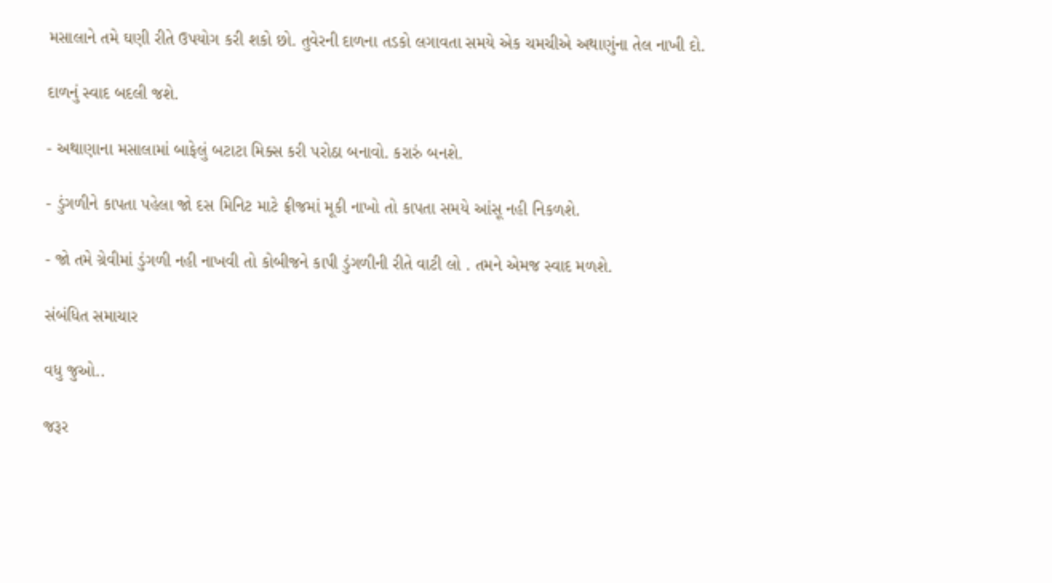મસાલાને તમે ઘણી રીતે ઉપયોગ કરી શકો છો. તુવેરની દાળના તડકો લગાવતા સમયે એક ચમચીએ અથાણુંના તેલ નાખી દો.

દાળનું સ્વાદ બદલી જશે.

- અથાણાના મસાલામાં બાફેલું બટાટા મિક્સ કરી પરોઠા બનાવો. કરારું બનશે.

- ડુંગળીને કાપતા પહેલા જો દસ મિનિટ માટે ફ્રીજમાં મૂકી નાખો તો કાપતા સમયે આંસૂ નહી નિકળશે.

- જો તમે ગ્રેવીમાં ડુંગળી નહી નાખવી તો કોબીજને કાપી ડુંગળીની રીતે વાટી લો . તમને એમજ સ્વાદ મળશે.

સંબંધિત સમાચાર

વધુ જુઓ..

જરૂર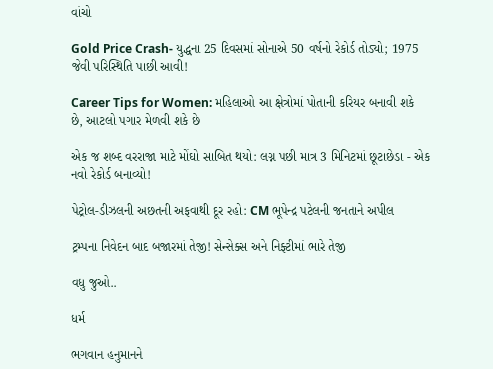વાંચો

Gold Price Crash- યુદ્ધના 25 દિવસમાં સોનાએ 50 વર્ષનો રેકોર્ડ તોડ્યો; 1975 જેવી પરિસ્થિતિ પાછી આવી!

Career Tips for Women: મહિલાઓ આ ક્ષેત્રોમાં પોતાની કરિયર બનાવી શકે છે, આટલો પગાર મેળવી શકે છે

એક જ શબ્દ વરરાજા માટે મોંઘો સાબિત થયો: લગ્ન પછી માત્ર 3 મિનિટમાં છૂટાછેડા - એક નવો રેકોર્ડ બનાવ્યો!

પેટ્રોલ-ડીઝલની અછતની અફવાથી દૂર રહો: CM ભૂપેન્દ્ર પટેલની જનતાને અપીલ

ટ્રમ્પના નિવેદન બાદ બજારમાં તેજી! સેન્સેક્સ અને નિફ્ટીમાં ભારે તેજી

વધુ જુઓ..

ધર્મ

ભગવાન હનુમાનને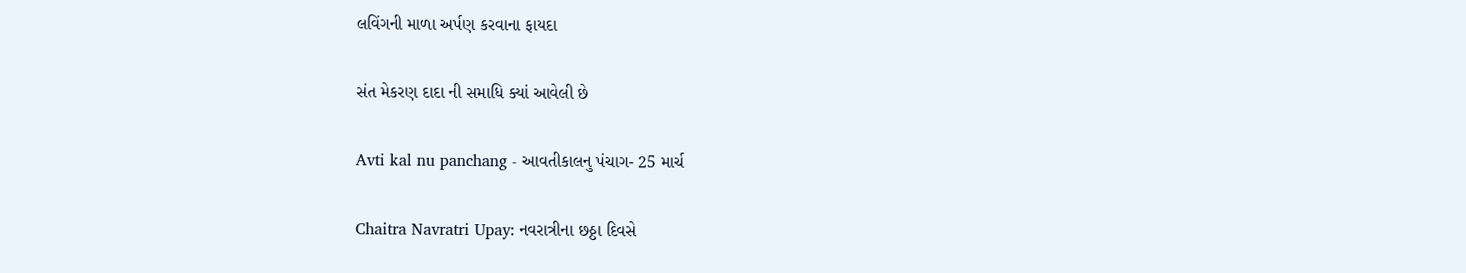લવિંગની માળા અર્પણ કરવાના ફાયદા

સંત મેકરણ દાદા ની સમાધિ ક્યાં આવેલી છે

Avti kal nu panchang - આવતીકાલનુ પંચાગ- 25 માર્ચ

Chaitra Navratri Upay: નવરાત્રીના છઠ્ઠા દિવસે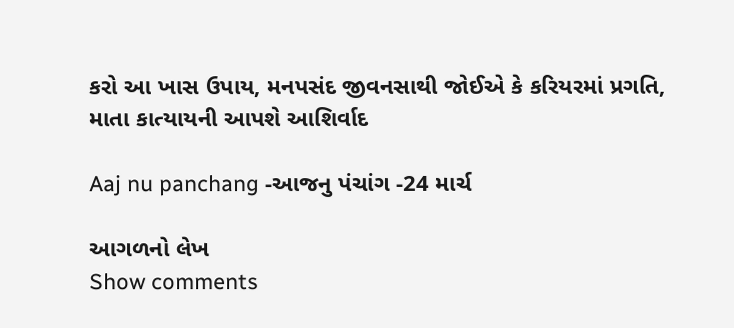કરો આ ખાસ ઉપાય, મનપસંદ જીવનસાથી જોઈએ કે કરિયરમાં પ્રગતિ, માતા કાત્યાયની આપશે આશિર્વાદ

Aaj nu panchang -આજનુ પંચાંગ -24 માર્ચ

આગળનો લેખ
Show comments